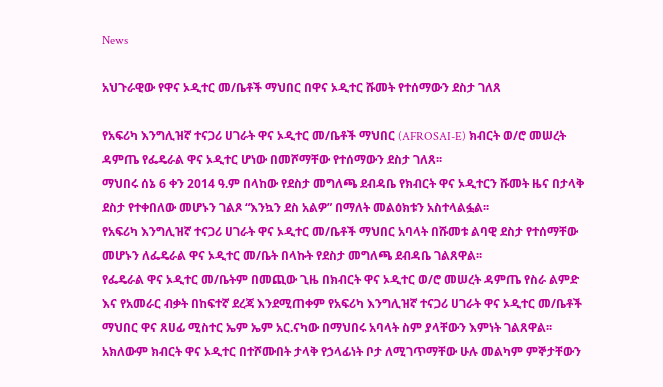News

አህጉራዊው የዋና ኦዲተር መ/ቤቶች ማህበር በዋና ኦዲተር ሹመት የተሰማውን ደስታ ገለጸ

የአፍሪካ እንግሊዝኛ ተናጋሪ ሀገራት ዋና ኦዲተር መ/ቤቶች ማህበር (AFROSAI-E) ክብርት ወ/ሮ መሠረት ዳምጤ የፌዴራል ዋና ኦዲተር ሆነው በመሾማቸው የተሰማውን ደስታ ገለጸ፡፡
ማህበሩ ሰኔ 6 ቀን 2014 ዓ.ም በላከው የደስታ መግለጫ ደብዳቤ የክብርት ዋና ኦዲተርን ሹመት ዜና በታላቅ ደስታ የተቀበለው መሆኑን ገልጾ “እንኳን ደስ አልዎ” በማለት መልዕክቱን አስተላልፏል፡፡
የአፍሪካ እንግሊዝኛ ተናጋሪ ሀገራት ዋና ኦዲተር መ/ቤቶች ማህበር አባላት በሹመቱ ልባዊ ደስታ የተሰማቸው መሆኑን ለፌዴራል ዋና ኦዲተር መ/ቤት በላኩት የደስታ መግለጫ ደብዳቤ ገልጸዋል፡፡
የፌዴራል ዋና ኦዲተር መ/ቤትም በመጪው ጊዜ በክብርት ዋና ኦዲተር ወ/ሮ መሠረት ዳምጤ የስራ ልምድ እና የአመራር ብቃት በከፍተኛ ደረጃ እንደሚጠቀም የአፍሪካ እንግሊዝኛ ተናጋሪ ሀገራት ዋና ኦዲተር መ/ቤቶች ማህበር ዋና ጸሀፊ ሚስተር ኤም ኤም አር.ናካው በማህበሩ አባላት ስም ያላቸውን እምነት ገልጸዋል፡፡ አክለውም ክብርት ዋና ኦዲተር በተሾሙበት ታላቅ የኃላፊነት ቦታ ለሚገጥማቸው ሁሉ መልካም ምኞታቸውን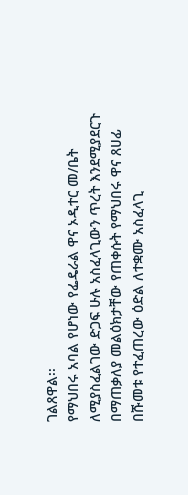ገልጸዋል፡፡
የማህበሩ አባል የሆነው የፌዴራል ዋና ኦዲተር መ/ቤት ለሚያስፈልገው ድጋፍ ሁሉ አስፈላጊውን ጥረት እንደሚያደርጉ በማጠቃለያ መልዕክታቸው የጠቀሱት የማህበሩ ዋና ጸሀፊ በሹመቱ የተፈጠረው ዕድል ለተቋሙ አስፈላጊ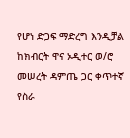የሆነ ድጋፍ ማድረግ እንዲቻል ከክብርት ዋና ኦዲተር ወ/ሮ መሠረት ዳምጤ ጋር ቀጥተኛ የስራ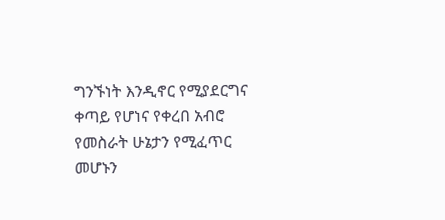ግንኙነት እንዲኖር የሚያደርግና ቀጣይ የሆነና የቀረበ አብሮ የመስራት ሁኔታን የሚፈጥር መሆኑን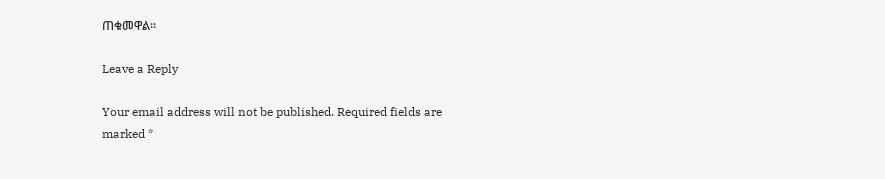ጠቁመዋል፡፡

Leave a Reply

Your email address will not be published. Required fields are marked *